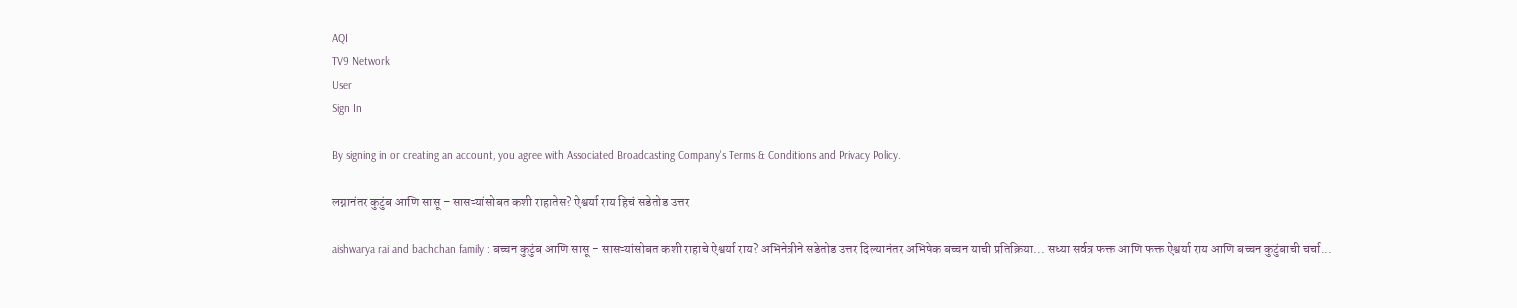AQI
TV9 Network
User
Sign In

By signing in or creating an account, you agree with Associated Broadcasting Company's Terms & Conditions and Privacy Policy.

लग्नानंतर कुटुंब आणि सासू – सासऱ्यांसोबत कशी राहातेस? ऐश्वर्या राय हिचं सडेतोड उत्तर

aishwarya rai and bachchan family : बच्चन कुटुंब आणि सासू - सासऱ्यांसोबत कशी राहाचे ऐश्वर्या राय? अभिनेत्रीने सडेतोड उत्तर दिल्यानंतर अभिषेक बच्चन याची प्रतिक्रिया... सध्या सर्वत्र फक्त आणि फक्त ऐश्वर्या राय आणि बच्चन कुटुंबाची चर्चा...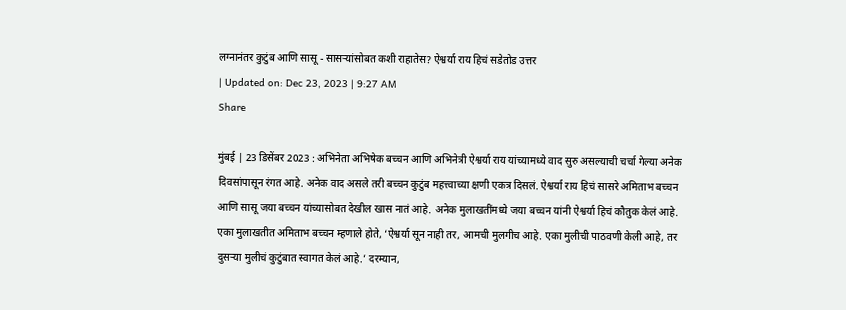लग्नानंतर कुटुंब आणि सासू - सासऱ्यांसोबत कशी राहातेस? ऐश्वर्या राय हिचं सडेतोड उत्तर
| Updated on: Dec 23, 2023 | 9:27 AM
Share

मुंबई | 23 डिसेंबर 2023 : अभिनेता अभिषेक बच्चन आणि अभिनेत्री ऐश्वर्या राय यांच्यामध्ये वाद सुरु असल्याची चर्चा गेल्या अनेक दिवसांपासून रंगत आहे. अनेक वाद असले तरी बच्चन कुटुंब महत्त्वाच्या क्षणी एकत्र दिसलं. ऐश्वर्या राय हिचं सासरे अमिताभ बच्चन आणि सासू जया बच्चन यांच्यासोबत देखील खास नातं आहे. अनेक मुलाखतींमध्ये जया बच्चन यांनी ऐश्वर्या हिचं कौतुक केलं आहे. एका मुलाखतीत अमिताभ बच्चन म्हणाले होते, ‘ऐश्वर्या सून नाही तर, आमची मुलगीच आहे. एका मुलीची पाठवणी केली आहे, तर दुसऱ्या मुलीचं कुटुंबात स्वागत केलं आहे.’ दरम्यान,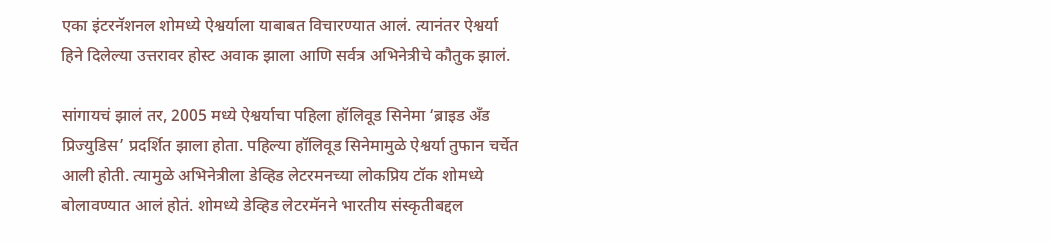एका इंटरनॅशनल शोमध्ये ऐश्वर्याला याबाबत विचारण्यात आलं. त्यानंतर ऐश्वर्या हिने दिलेल्या उत्तरावर होस्ट अवाक झाला आणि सर्वत्र अभिनेत्रीचे कौतुक झालं.

सांगायचं झालं तर, 2005 मध्ये ऐश्वर्याचा पहिला हॉलिवूड सिनेमा ‘ब्राइड अँड प्रिज्युडिस’ प्रदर्शित झाला होता. पहिल्या हॉलिवूड सिनेमामुळे ऐश्वर्या तुफान चर्चेत आली होती. त्यामुळे अभिनेत्रीला डेव्हिड लेटरमनच्या लोकप्रिय टॉक शोमध्ये बोलावण्यात आलं होतं. शोमध्ये डेव्हिड लेटरमॅनने भारतीय संस्कृतीबद्दल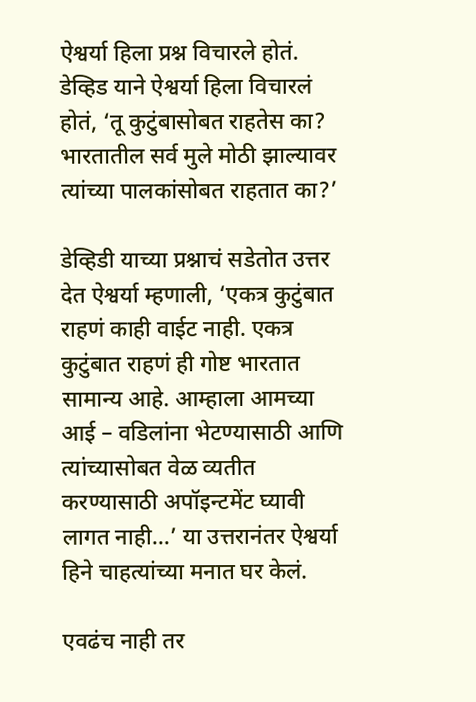ऐश्वर्या हिला प्रश्न विचारले होतं. डेव्हिड याने ऐश्वर्या हिला विचारलं होतं, ‘तू कुटुंबासोबत राहतेस का? भारतातील सर्व मुले मोठी झाल्यावर त्यांच्या पालकांसोबत राहतात का?’

डेव्हिडी याच्या प्रश्नाचं सडेतोत उत्तर देत ऐश्वर्या म्हणाली, ‘एकत्र कुटुंबात राहणं काही वाईट नाही. एकत्र कुटुंबात राहणं ही गोष्ट भारतात सामान्य आहे. आम्हाला आमच्या आई – वडिलांना भेटण्यासाठी आणि त्यांच्यासोबत वेळ व्यतीत करण्यासाठी अपॉइन्टमेंट घ्यावी लागत नाही…’ या उत्तरानंतर ऐश्वर्या हिने चाहत्यांच्या मनात घर केलं.

एवढंच नाही तर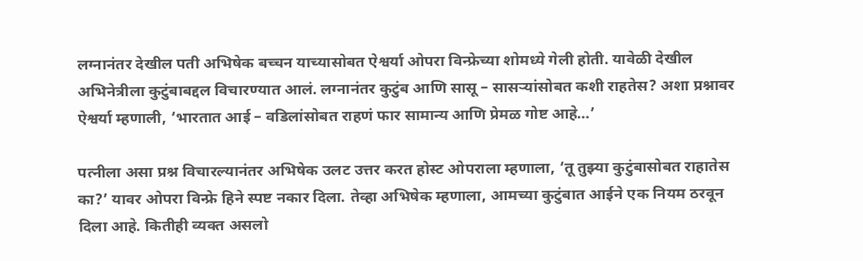लग्नानंतर देखील पती अभिषेक बच्चन याच्यासोबत ऐश्वर्या ओपरा विन्फ्रेच्या शोमध्ये गेली होती. यावेळी देखील अभिनेत्रीला कुटुंबाबद्दल विचारण्यात आलं. लग्नानंतर कुटुंब आणि सासू – सासऱ्यांसोबत कशी राहतेस? अशा प्रश्नावर ऐश्वर्या म्हणाली, ‘भारतात आई – वडिलांसोबत राहणं फार सामान्य आणि प्रेमळ गोष्ट आहे…’

पत्नीला असा प्रश्न विचारल्यानंतर अभिषेक उलट उत्तर करत होस्ट ओपराला म्हणाला, ‘तू तुझ्या कुटुंबासोबत राहातेस का?’ यावर ओपरा विन्फ्रे हिने स्पष्ट नकार दिला. तेव्हा अभिषेक म्हणाला, आमच्या कुटुंबात आईने एक नियम ठरवून दिला आहे. कितीही व्यक्त असलो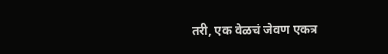तरी, एक वेळचं जेवण एकत्र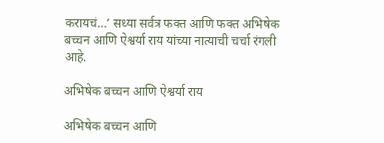करायचं…’ सध्या सर्वत्र फक्त आणि फक्त अभिषेक बच्चन आणि ऐश्वर्या राय यांच्या नात्याची चर्चा रंगली आहे.

अभिषेक बच्चन आणि ऐश्वर्या राय

अभिषेक बच्चन आणि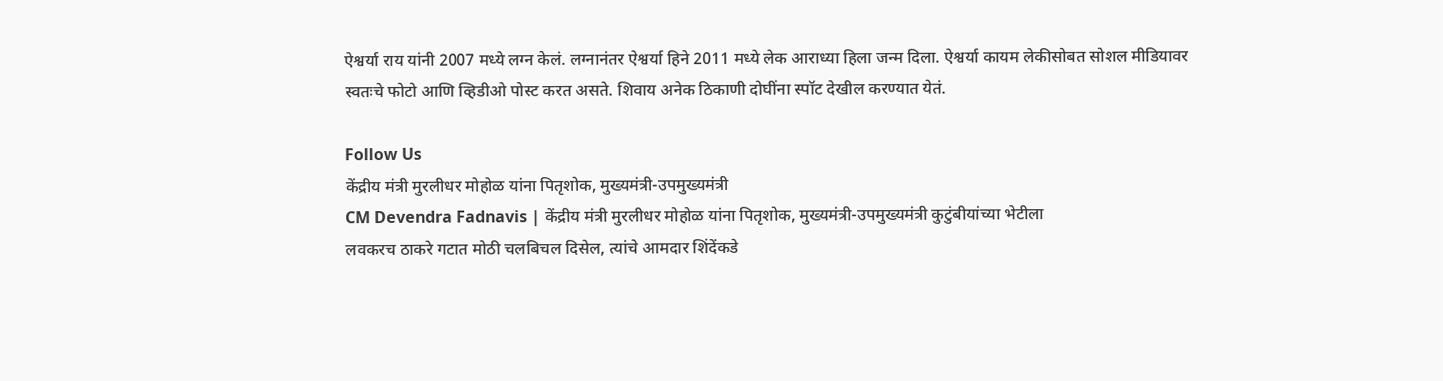ऐश्वर्या राय यांनी 2007 मध्ये लग्न केलं. लग्नानंतर ऐश्वर्या हिने 2011 मध्ये लेक आराध्या हिला जन्म दिला. ऐश्वर्या कायम लेकीसोबत सोशल मीडियावर स्वतःचे फोटो आणि व्हिडीओ पोस्ट करत असते. शिवाय अनेक ठिकाणी दोघींना स्पॉट देखील करण्यात येतं.

Follow Us
केंद्रीय मंत्री मुरलीधर मोहोळ यांना पितृशोक, मुख्यमंत्री-उपमुख्यमंत्री
CM Devendra Fadnavis | केंद्रीय मंत्री मुरलीधर मोहोळ यांना पितृशोक, मुख्यमंत्री-उपमुख्यमंत्री कुटुंबीयांच्या भेटीला
लवकरच ठाकरे गटात मोठी चलबिचल दिसेल, त्यांचे आमदार शिंदेंकडे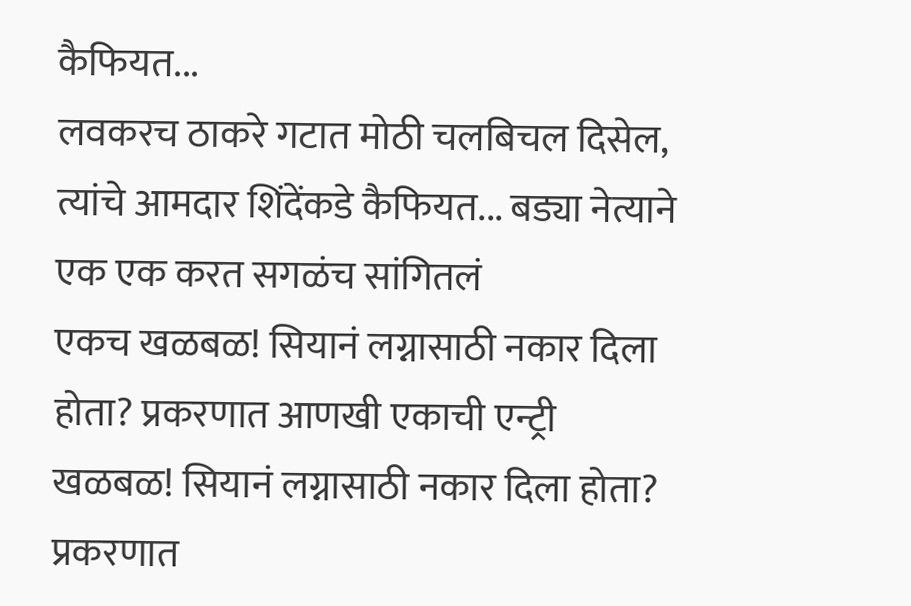कैफियत...
लवकरच ठाकरे गटात मोठी चलबिचल दिसेल, त्यांचे आमदार शिंदेंकडे कैफियत... बड्या नेत्याने एक एक करत सगळंच सांगितलं
एकच खळबळ! सियानं लग्नासाठी नकार दिला होता? प्रकरणात आणखी एकाची एन्ट्री
खळबळ! सियानं लग्नासाठी नकार दिला होता? प्रकरणात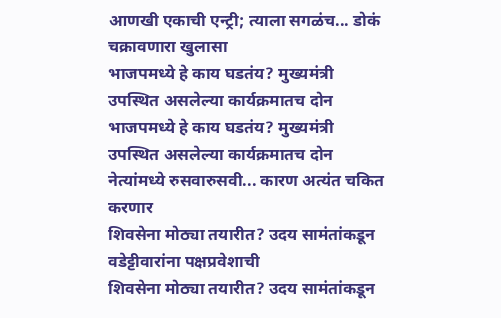आणखी एकाची एन्ट्री; त्याला सगळंच... डोकं चक्रावणारा खुलासा
भाजपमध्ये हे काय घडतंय? मुख्यमंत्री उपस्थित असलेल्या कार्यक्रमातच दोन
भाजपमध्ये हे काय घडतंय? मुख्यमंत्री उपस्थित असलेल्या कार्यक्रमातच दोन नेत्यांमध्ये रुसवारुसवी... कारण अत्यंत चकित करणार
शिवसेना मोठ्या तयारीत? उदय सामंतांकडून वडेट्टीवारांना पक्षप्रवेशाची
शिवसेना मोठ्या तयारीत? उदय सामंतांकडून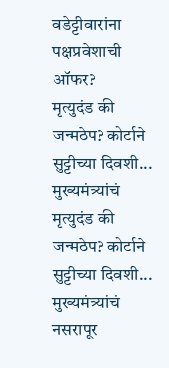वडेट्टीवारांना पक्षप्रवेशाची ऑफर?
मृत्युदंड की जन्मठेप? कोर्टाने सुट्टीच्या दिवशी... मुख्यमंत्र्यांचं
मृत्युदंड की जन्मठेप? कोर्टाने सुट्टीच्या दिवशी... मुख्यमंत्र्यांचं नसरापूर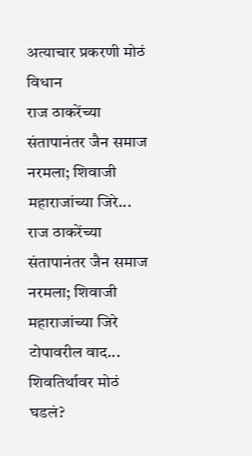अत्याचार प्रकरणी मोठं विधान
राज ठाकरेंच्या संतापानंतर जैन समाज नरमला; शिवाजी महाराजांच्या जिरे...
राज ठाकरेंच्या संतापानंतर जैन समाज नरमला; शिवाजी महाराजांच्या जिरे टोपावरील वाद... शिवतिर्थावर मोठं घडलं?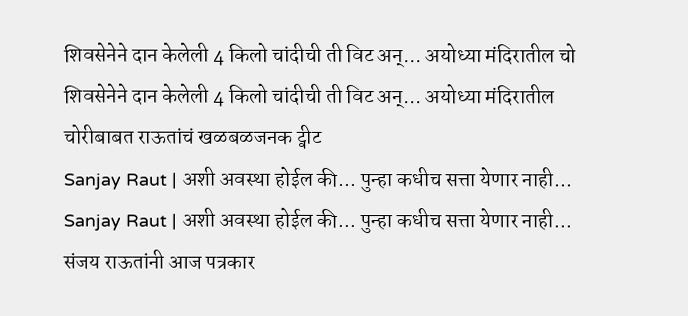शिवसेनेने दान केलेली 4 किलो चांदीची ती विट अन्... अयोध्या मंदिरातील चो
शिवसेनेने दान केलेली 4 किलो चांदीची ती विट अन्... अयोध्या मंदिरातील चोरीबाबत राऊतांचं खळबळजनक ट्वीट
Sanjay Raut | अशी अवस्था होईल की... पुन्हा कधीच सत्ता येणार नाही...
Sanjay Raut | अशी अवस्था होईल की... पुन्हा कधीच सत्ता येणार नाही... संजय राऊतांनी आज पत्रकार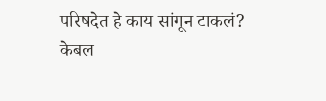परिषदेत हे काय सांगून टाकलं?
केबल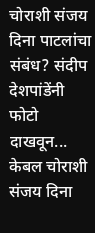चोराशी संजय दिना पाटलांचा संबंध? संदीप देशपांडेंनी फोटो दाखवून...
केबल चोराशी संजय दिना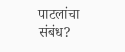पाटलांचा संबंध?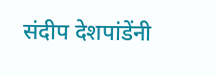संदीप देशपांडेंनी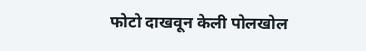फोटो दाखवून केली पोलखोल